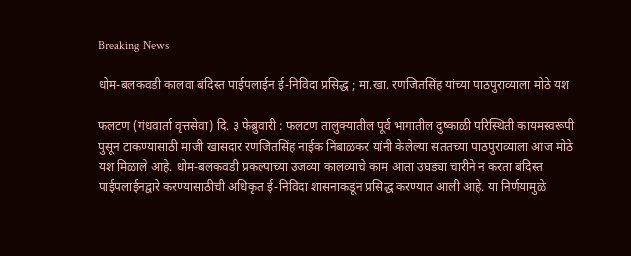Breaking News

धोम-बलकवडी कालवा बंदिस्त पाईपलाईन ई-निविदा प्रसिद्ध ; मा.खा. रणजितसिंह यांच्या पाठपुराव्याला मोठे यश

फलटण (गंधवार्ता वृत्तसेवा) दि. ३ फेब्रुवारी : फलटण तालुक्यातील पूर्व भागातील दुष्काळी परिस्थिती कायमस्वरूपी पुसून टाकण्यासाठी माजी खासदार रणजितसिंह नाईक निंबाळकर यांनी केलेल्या सततच्या पाठपुराव्याला आज मोठे यश मिळाले आहे. धोम-बलकवडी प्रकल्पाच्या उजव्या कालव्याचे काम आता उघड्या चारीने न करता बंदिस्त पाईपलाईनद्वारे करण्यासाठीची अधिकृत ई-निविदा शासनाकडून प्रसिद्ध करण्यात आली आहे. या निर्णयामुळे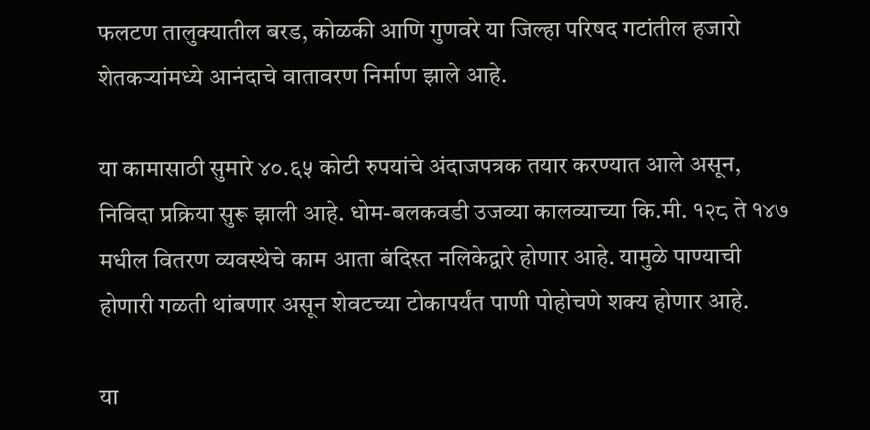फलटण तालुक्यातील बरड, कोळकी आणि गुणवरे या जिल्हा परिषद गटांतील हजारो शेतकऱ्यांमध्ये आनंदाचे वातावरण निर्माण झाले आहे.

या कामासाठी सुमारे ४०.६५ कोटी रुपयांचे अंदाजपत्रक तयार करण्यात आले असून, निविदा प्रक्रिया सुरू झाली आहे. धोम-बलकवडी उजव्या कालव्याच्या कि.मी. १२८ ते १४७ मधील वितरण व्यवस्थेचे काम आता बंदिस्त नलिकेद्वारे होणार आहे. यामुळे पाण्याची होणारी गळती थांबणार असून शेवटच्या टोकापर्यंत पाणी पोहोचणे शक्य होणार आहे.

या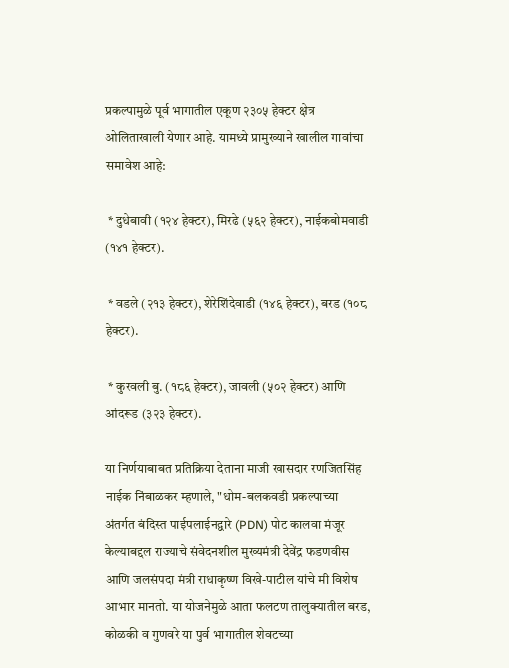प्रकल्पामुळे पूर्व भागातील एकूण २३०५ हेक्टर क्षेत्र ओलिताखाली येणार आहे. यामध्ये प्रामुख्याने खालील गावांचा समावेश आहे:

 * दुधेबावी (१२४ हेक्टर), मिरढे (५६२ हेक्टर), नाईकबोमवाडी (१४१ हेक्टर).

 * वडले (२१३ हेक्टर), शेरेशिंदेवाडी (१४६ हेक्टर), बरड (१०८ हेक्टर).

 * कुरवली बु. (१८६ हेक्टर), जावली (५०२ हेक्टर) आणि आंदरूड (३२३ हेक्टर).

या निर्णयाबाबत प्रतिक्रिया देताना माजी खासदार रणजितसिंह नाईक निंबाळकर म्हणाले, "धोम-बलकवडी प्रकल्पाच्या अंतर्गत बंदिस्त पाईपलाईनद्वारे (PDN) पोट कालवा मंजूर केल्याबद्दल राज्याचे संवेदनशील मुख्यमंत्री देवेंद्र फडणवीस आणि जलसंपदा मंत्री राधाकृष्ण विखे-पाटील यांचे मी विशेष आभार मानतो. या योजनेमुळे आता फलटण तालुक्यातील बरड, कोळकी व गुणवरे या पुर्व भागातील शेवटच्या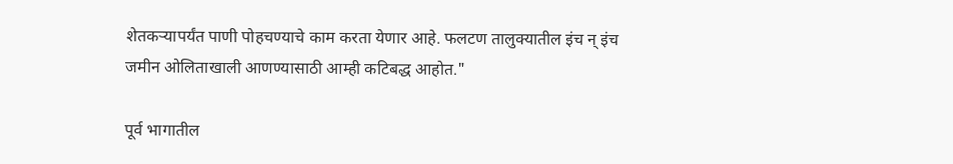शेतकऱ्यापर्यंत पाणी पोहचण्याचे काम करता येणार आहे. फलटण तालुक्यातील इंच न् इंच जमीन ओलिताखाली आणण्यासाठी आम्ही कटिबद्ध आहोत."

पूर्व भागातील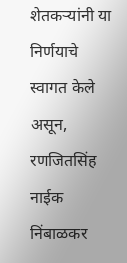शेतकऱ्यांनी या निर्णयाचे स्वागत केले असून, रणजितसिंह नाईक निंबाळकर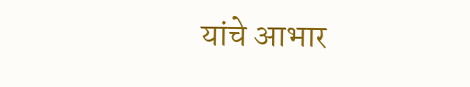यांचे आभार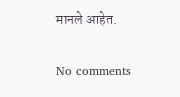मानले आहेत.


No comments